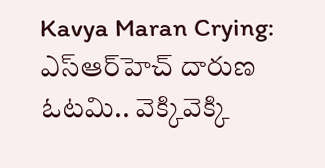Kavya Maran Crying: ఎస్ఆర్‌హెచ్ దారుణ ఓటమి.. వెక్కివెక్కి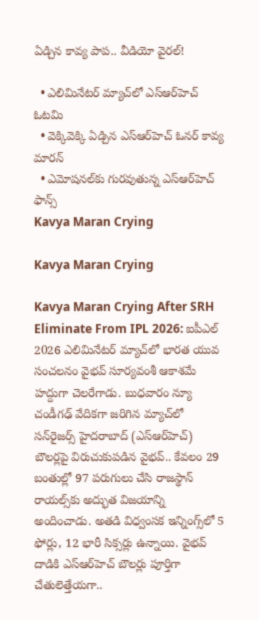ఏడ్చిన కావ్య పాప.. వీడియో వైరల్!

  • ఎలిమినేటర్ మ్యాచ్‌లో ఎస్ఆర్‌హెచ్ ఓటమి
  • వెక్కివెక్కి ఏడ్చిన ఎస్ఆర్‌హెచ్ ఓనర్ కావ్య మారన్
  • ఎమోషనల్‌కు గురవుతున్న ఎస్ఆర్‌హెచ్ ఫాన్స్
Kavya Maran Crying

Kavya Maran Crying

Kavya Maran Crying After SRH Eliminate From IPL 2026: ఐపీఎల్ 2026 ఎలిమినేటర్ మ్యాచ్‌లో భారత యువ సంచలనం వైభవ్ సూర్యవంశీ ఆకాశమే హద్దుగా చెలరేగాడు. బుధవారం న్యూ చండీగఢ్ వేదికగా జరిగిన మ్యాచ్‌లో సన్‌రైజర్స్ హైదరాబాద్ (ఎస్ఆర్‌హెచ్) బౌలర్లపై విరుచుకుపడిన వైభవ్.. కేవలం 29 బంతుల్లో 97 పరుగులు చేసి రాజస్థాన్ రాయల్స్‌కు అద్భుత విజయాన్ని అందించాడు. అతడి విధ్వంసక ఇన్నింగ్స్‌లో 5 ఫోర్లు, 12 భారీ సిక్సర్లు ఉన్నాయి. వైభవ్ దాడికి ఎస్ఆర్‌హెచ్ బౌలర్లు పూర్తిగా చేతులెత్తేయగా..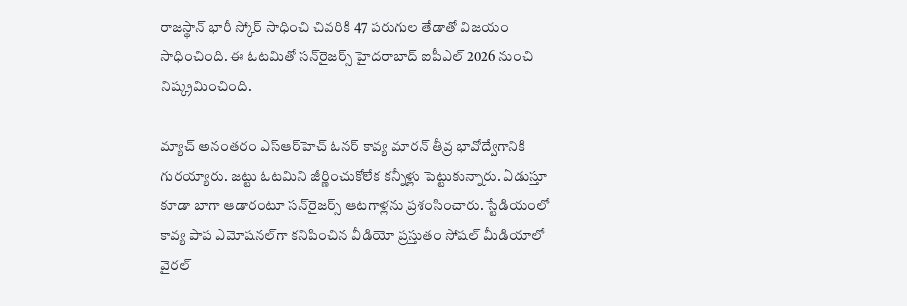రాజస్థాన్ భారీ స్కోర్ సాధించి చివరికి 47 పరుగుల తేడాతో విజయం సాధించింది. ఈ ఓటమితో సన్‌రైజర్స్ హైదరాబాద్ ఐపీఎల్ 2026 నుంచి నిష్క్రమించింది.

మ్యాచ్ అనంతరం ఎస్ఆర్‌హెచ్ ఓనర్ కావ్య మారన్ తీవ్ర భావోద్వేగానికి గురయ్యారు. జట్టు ఓటమిని జీర్ణించుకోలేక కన్నీళ్లు పెట్టుకున్నారు. ఏడుస్తూ కూడా బాగా ఆడారంటూ సన్‌రైజర్స్ ఆటగాళ్లను ప్రశంసించారు. స్టేడియంలో కావ్య పాప ఎమోషనల్‌గా కనిపించిన వీడియో ప్రస్తుతం సోషల్ మీడియాలో వైరల్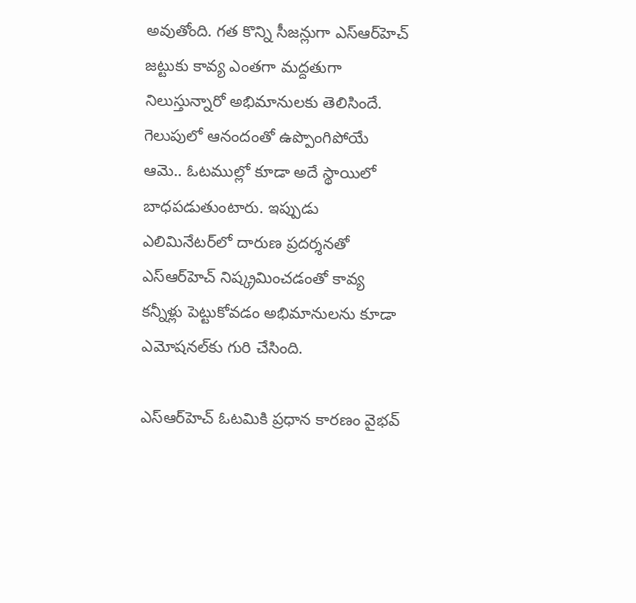అవుతోంది. గత కొన్ని సీజన్లుగా ఎస్ఆర్‌హెచ్ జట్టుకు కావ్య ఎంతగా మద్దతుగా నిలుస్తున్నారో అభిమానులకు తెలిసిందే. గెలుపులో ఆనందంతో ఉప్పొంగిపోయే ఆమె.. ఓటముల్లో కూడా అదే స్థాయిలో బాధపడుతుంటారు. ఇప్పుడు ఎలిమినేటర్‌లో దారుణ ప్రదర్శనతో ఎస్ఆర్‌హెచ్ నిష్క్రమించడంతో కావ్య కన్నీళ్లు పెట్టుకోవడం అభిమానులను కూడా ఎమోషనల్‌కు గురి చేసింది.

ఎస్ఆర్‌హెచ్ ఓటమికి ప్రధాన కారణం వైభవ్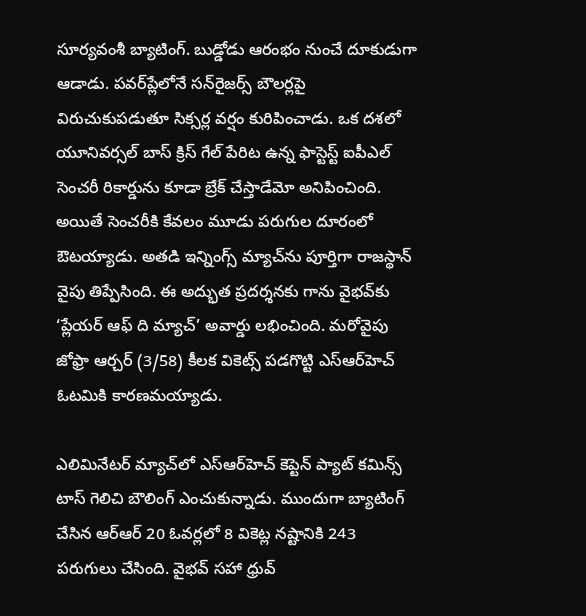సూర్యవంశీ బ్యాటింగ్. బుడ్డోడు ఆరంభం నుంచే దూకుడుగా ఆడాడు. పవర్‌ప్లేలోనే సన్‌రైజర్స్ బౌలర్లపై విరుచుకుపడుతూ సిక్సర్ల వర్షం కురిపించాడు. ఒక దశలో యూనివర్సల్ బాస్ క్రిస్ గేల్ పేరిట ఉన్న ఫాస్టెస్ట్ ఐపీఎల్ సెంచరీ రికార్డును కూడా బ్రేక్ చేస్తాడేమో అనిపించింది. అయితే సెంచరీకి కేవలం మూడు పరుగుల దూరంలో ఔటయ్యాడు. అతడి ఇన్నింగ్స్ మ్యాచ్‌ను పూర్తిగా రాజస్థాన్ వైపు తిప్పేసింది. ఈ అద్భుత ప్రదర్శనకు గాను వైభవ్‌కు ‘ప్లేయర్ ఆఫ్ ది మ్యాచ్’ అవార్డు లభించింది. మరోవైపు జోఫ్రా ఆర్చర్‌ (3/58) కీలక వికెట్స్ పడగొట్టి ఎస్ఆర్‌హెచ్ ఓటమికి కారణమయ్యాడు.

ఎలిమినేటర్ మ్యాచ్‌లో ఎస్ఆర్‌హెచ్ కెప్టెన్ ప్యాట్ కమిన్స్ టాస్ గెలిచి బౌలింగ్ ఎంచుకున్నాడు. ముందుగా బ్యాటింగ్ చేసిన ఆర్ఆర్ 20 ఓవర్లలో 8 వికెట్ల నష్టానికి 243 పరుగులు చేసింది. వైభవ్ సహా ధ్రువ్‌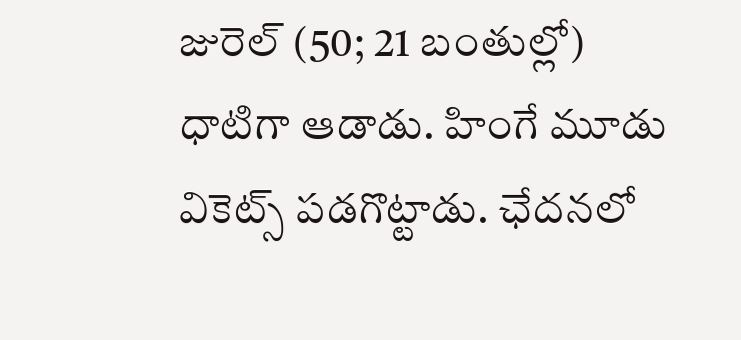జురెల్‌ (50; 21 బంతుల్లో) ధాటిగా ఆడాడు. హింగే మూడు వికెట్స్ పడగొట్టాడు. ఛేదనలో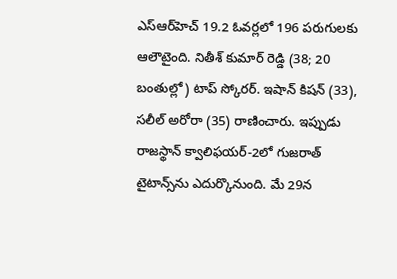ఎస్ఆర్‌హెచ్ 19.2 ఓవర్లలో 196 పరుగులకు ఆలౌటైంది. నితీశ్‌ కుమార్‌ రెడ్డి (38; 20 బంతుల్లో) టాప్ స్కోరర్. ఇషాన్‌ కిషన్‌ (33), సలీల్‌ అరోరా (35) రాణించారు. ఇప్పుడు రాజస్థాన్ క్వాలిఫయర్-2లో గుజరాత్ టైటాన్స్‌ను ఎదుర్కొనుంది. మే 29న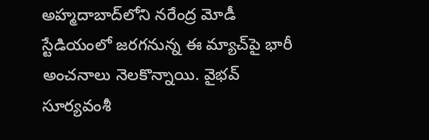అహ్మదాబాద్‌లోని నరేంద్ర మోడీ స్టేడియంలో జరగనున్న ఈ మ్యాచ్‌పై భారీ అంచనాలు నెలకొన్నాయి. వైభవ్ సూర్యవంశీ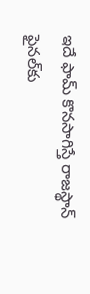ఇదే ఫామ్ కొనసాగిస్తే రాజస్థాన్ ఫైనల్‌కు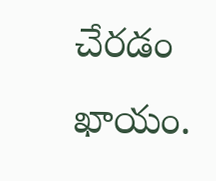చేరడం ఖాయం.